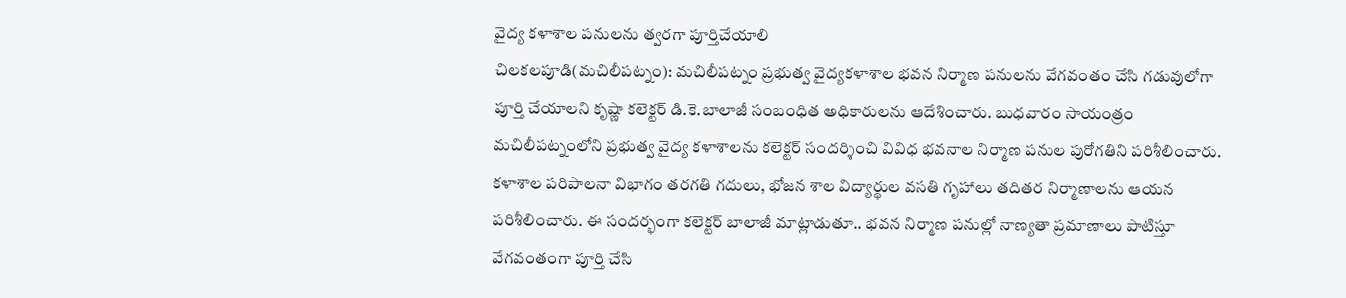వైద్య కళాశాల పనులను త్వరగా పూర్తిచేయాలి
చిలకలపూడి(మచిలీపట్నం): మచిలీపట్నం ప్రభుత్వ వైద్యకళాశాల భవన నిర్మాణ పనులను వేగవంతం చేసి గడువులోగా పూర్తి చేయాలని కృష్ణా కలెక్టర్ డి.కె.బాలాజీ సంబంధిత అధికారులను ఆదేశించారు. బుధవారం సాయంత్రం మచిలీపట్నంలోని ప్రభుత్వ వైద్య కళాశాలను కలెక్టర్ సందర్శించి వివిధ భవనాల నిర్మాణ పనుల పురోగతిని పరిశీలించారు. కళాశాల పరిపాలనా విభాగం తరగతి గదులు, భోజన శాల విద్యార్థుల వసతి గృహాలు తదితర నిర్మాణాలను ఆయన పరిశీలించారు. ఈ సందర్భంగా కలెక్టర్ బాలాజీ మాట్లాడుతూ.. భవన నిర్మాణ పనుల్లో నాణ్యతా ప్రమాణాలు పాటిస్తూ వేగవంతంగా పూర్తి చేసి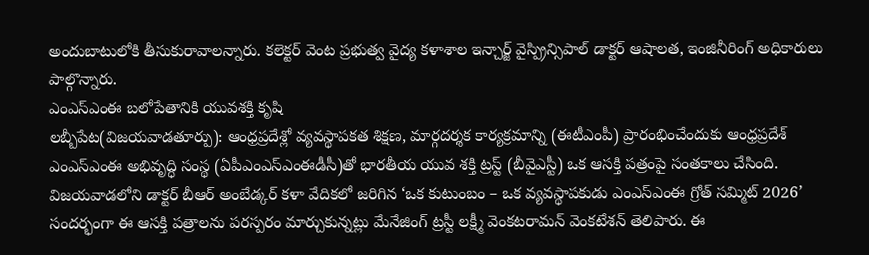అందుబాటులోకి తీసుకురావాలన్నారు. కలెక్టర్ వెంట ప్రభుత్వ వైద్య కళాశాల ఇన్చార్జ్ వైస్ప్రిన్సిపాల్ డాక్టర్ ఆషాలత, ఇంజినీరింగ్ అధికారులు పాల్గొన్నారు.
ఎంఎస్ఎంఈ బలోపేతానికి యువశక్తి కృషి
లబ్బీపేట(విజయవాడతూర్పు): ఆంధ్రప్రదేశ్లో వ్యవస్థాపకత శిక్షణ, మార్గదర్శక కార్యక్రమాన్ని (ఈటీఎంపీ) ప్రారంభించేందుకు ఆంధ్రప్రదేశ్ ఎంఎస్ఎంఈ అభివృద్ధి సంస్థ (ఏపీఎంఎస్ఎంఈడీసీ)తో భారతీయ యువ శక్తి ట్రస్ట్ (బీవైఎస్టీ) ఒక ఆసక్తి పత్రంపై సంతకాలు చేసింది. విజయవాడలోని డాక్టర్ బీఆర్ అంబేడ్కర్ కళా వేదికలో జరిగిన ‘ఒక కుటుంబం – ఒక వ్యవస్థాపకుడు ఎంఎస్ఎంఈ గ్రోత్ సమ్మిట్ 2026’ సందర్భంగా ఈ ఆసక్తి పత్రాలను పరస్పరం మార్చుకున్నట్లు మేనేజింగ్ ట్రస్టీ లక్ష్మీ వెంకటరామన్ వెంకటేశన్ తెలిపారు. ఈ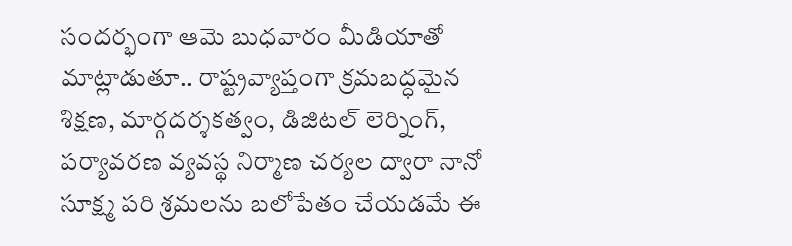సందర్భంగా ఆమె బుధవారం మీడియాతో మాట్లాడుతూ.. రాష్ట్రవ్యాప్తంగా క్రమబద్ధమైన శిక్షణ, మార్గదర్శకత్వం, డిజిటల్ లెర్నింగ్, పర్యావరణ వ్యవస్థ నిర్మాణ చర్యల ద్వారా నానో సూక్ష్మ పరి శ్రమలను బలోపేతం చేయడమే ఈ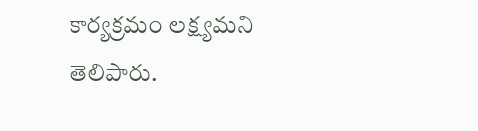కార్యక్రమం లక్ష్యమని తెలిపారు.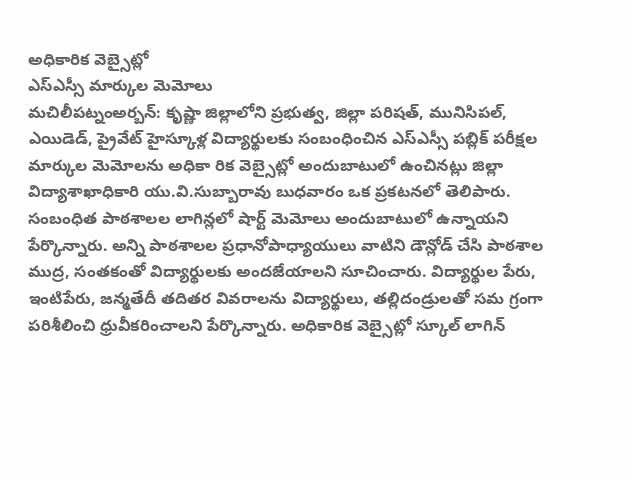అధికారిక వెబ్సైట్లో
ఎస్ఎస్సీ మార్కుల మెమోలు
మచిలీపట్నంఅర్బన్: కృష్ణా జిల్లాలోని ప్రభుత్వ, జిల్లా పరిషత్, మునిసిపల్, ఎయిడెడ్, ప్రైవేట్ హైస్కూళ్ల విద్యార్థులకు సంబంధించిన ఎస్ఎస్సీ పబ్లిక్ పరీక్షల మార్కుల మెమోలను అధికా రిక వెబ్సైట్లో అందుబాటులో ఉంచినట్లు జిల్లా విద్యాశాఖాధికారి యు.వి.సుబ్బారావు బుధవారం ఒక ప్రకటనలో తెలిపారు. సంబంధిత పాఠశాలల లాగిన్లలో షార్ట్ మెమోలు అందుబాటులో ఉన్నాయని పేర్కొన్నారు. అన్ని పాఠశాలల ప్రధానోపాధ్యాయులు వాటిని డౌన్లోడ్ చేసి పాఠశాల ముద్ర, సంతకంతో విద్యార్థులకు అందజేయాలని సూచించారు. విద్యార్థుల పేరు, ఇంటిపేరు, జన్మతేదీ తదితర వివరాలను విద్యార్థులు, తల్లిదండ్రులతో సమ గ్రంగా పరిశీలించి ధ్రువీకరించాలని పేర్కొన్నారు. అధికారిక వెబ్సైట్లో స్కూల్ లాగిన్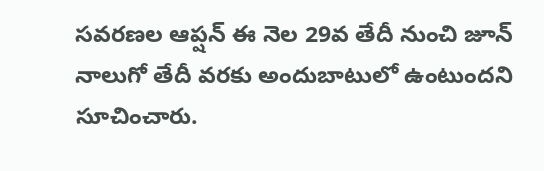సవరణల ఆప్షన్ ఈ నెల 29వ తేదీ నుంచి జూన్ నాలుగో తేదీ వరకు అందుబాటులో ఉంటుందని సూచించారు.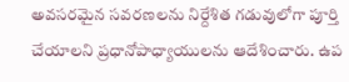అవసరమైన సవరణలను నిర్దేశిత గడువులోగా పూర్తి చేయాలని ప్రధానోపాధ్యాయులను ఆదేశించారు. ఉప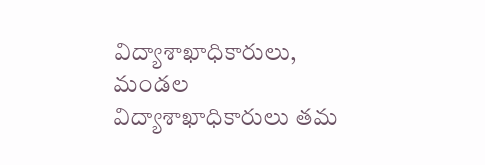విద్యాశాఖాధికారులు, మండల విద్యాశాఖాధికారులు తమ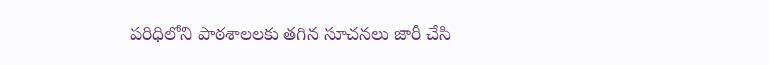పరిధిలోని పాఠశాలలకు తగిన సూచనలు జారీ చేసి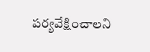పర్యవేక్షించాలని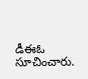డీఈఓ సూచించారు.